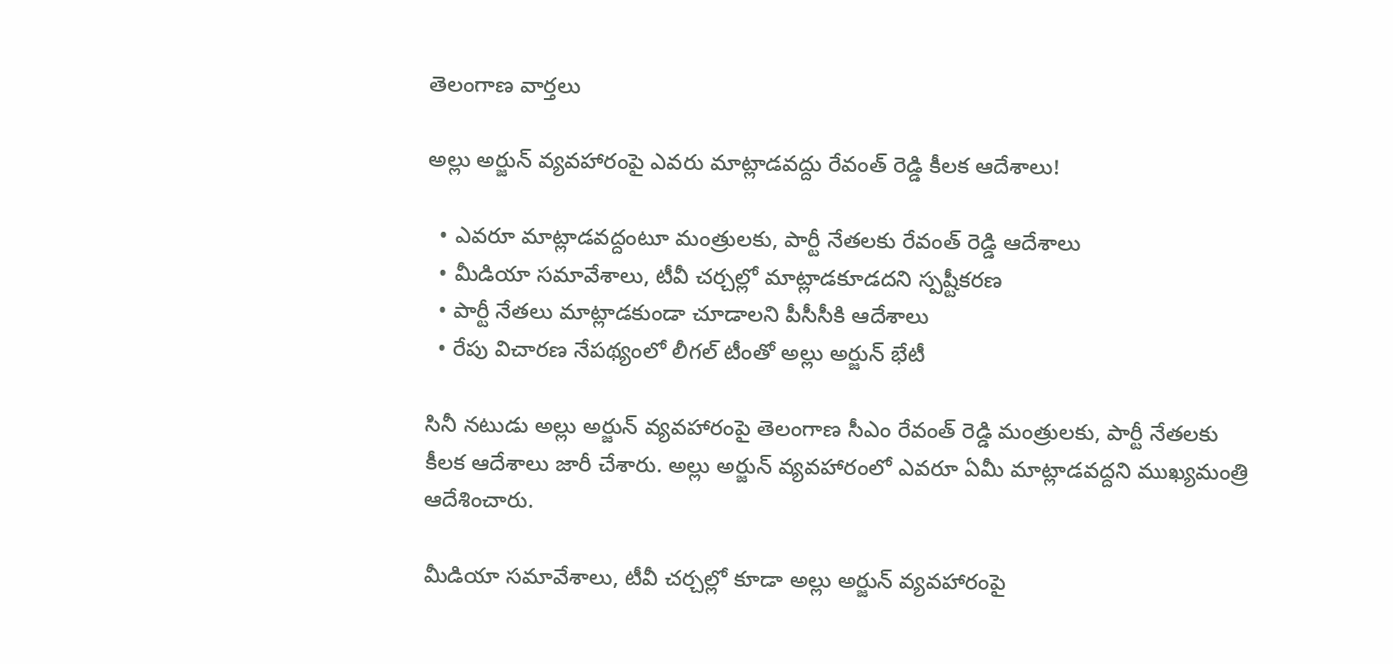తెలంగాణ వార్తలు

అల్లు అర్జున్ వ్యవహారంపై ఎవరు మాట్లాడవద్దు రేవంత్ రెడ్డి కీలక ఆదేశాలు!

  • ఎవరూ మాట్లాడవద్దంటూ మంత్రులకు, పార్టీ నేతలకు రేవంత్ రెడ్డి ఆదేశాలు
  • మీడియా సమావేశాలు, టీవీ చర్చల్లో మాట్లాడకూడదని స్పష్టీకరణ
  • పార్టీ నేతలు మాట్లాడకుండా చూడాలని పీసీసీకి ఆదేశాలు
  • రేపు విచారణ నేపథ్యంలో లీగల్ టీంతో అల్లు అర్జున్ భేటీ

సినీ నటుడు అల్లు అర్జున్ వ్యవహారంపై తెలంగాణ సీఎం రేవంత్ రెడ్డి మంత్రులకు, పార్టీ నేతలకు కీలక ఆదేశాలు జారీ చేశారు. అల్లు అర్జున్ వ్యవహారంలో ఎవరూ ఏమీ మాట్లాడవద్దని ముఖ్యమంత్రి ఆదేశించారు.

మీడియా సమావేశాలు, టీవీ చర్చల్లో కూడా అల్లు అర్జున్ వ్యవహారంపై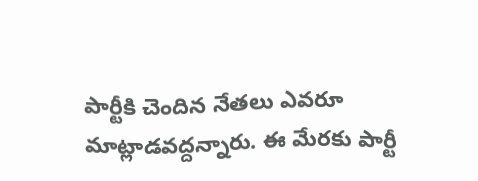పార్టీకి చెందిన నేతలు ఎవరూ మాట్లాడవద్దన్నారు. ఈ మేరకు పార్టీ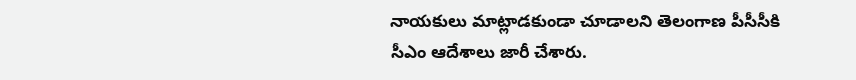నాయకులు మాట్లాడకుండా చూడాలని తెలంగాణ పీసీసీకి సీఎం ఆదేశాలు జారీ చేశారు.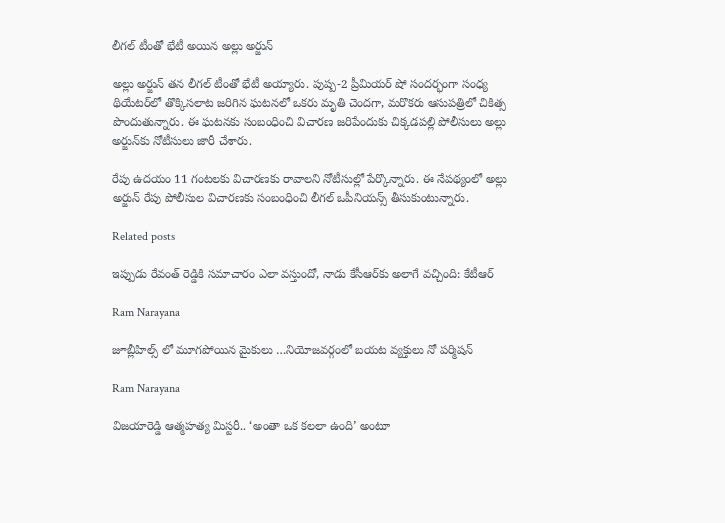లీగల్ టీంతో భేటీ అయిన అల్లు అర్జున్

అల్లు అర్జున్ తన లీగల్ టీంతో భేటీ అయ్యారు. పుష్ప-2 ప్రీమియర్ షో సందర్భంగా సంధ్య థియేటర్‌లో తొక్కిసలాట జరిగిన ఘటనలో ఒకరు మృతి చెందగా, మరొకరు ఆసుపత్రిలో చికిత్స పొందుతున్నారు. ఈ ఘటనకు సంబంధించి విచారణ జరిపేందుకు చిక్కడపల్లి పోలీసులు అల్లు అర్జున్‌కు నోటీసులు జారీ చేశారు.

రేపు ఉదయం 11 గంటలకు విచారణకు రావాలని నోటీసుల్లో పేర్కొన్నారు. ఈ నేపథ్యంలో అల్లు అర్జున్ రేపు పోలీసుల విచారణకు సంబంధించి లీగల్ ఒపీనియన్స్ తీసుకుంటున్నారు.

Related posts

ఇప్పుడు రేవంత్ రెడ్డికి సమాచారం ఎలా వస్తుందో, నాడు కేసీఆర్‌కు అలాగే వచ్చింది: కేటీఆర్

Ram Narayana

జూబ్లీహిల్స్ లో మూగపోయిన మైకులు …నియోజవర్గంలో బయట వ్యక్తులు నో పర్మిషన్

Ram Narayana

విజయారెడ్డి ఆత్మహత్య మిస్టరీ.. ‘అంతా ఒక కలలా ఉంది’ అంటూ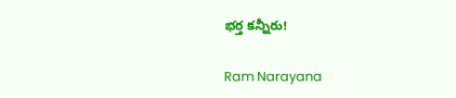భర్త కన్నీరు!

Ram Narayana